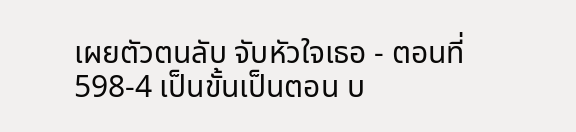เผยตัวตนลับ จับหัวใจเธอ - ตอนที่ 598-4 เป็นขั้นเป็นตอน บ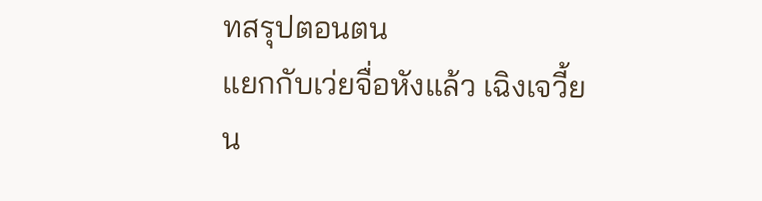ทสรุปตอนตน
แยกกับเว่ยจื่อหังแล้ว เฉิงเจวี้ยน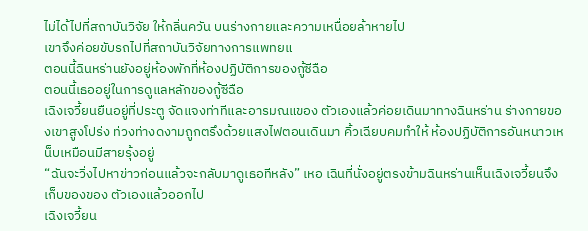ไม่ได้ไปที่สถาบันวิจัย ให้กลิ่นควัน บนร่างกายและความเหนื่อยล้าหายไป
เขาจึงค่อยขับรถไปที่สถาบันวิจัยทางการแพทยแ
ตอนนี้ฉินหร่านยังอยู่ห้องพักที่ห้องปฏิบัติการของกู้ซีฉือ
ตอนนี้เธออยู่ในการดูแลหลักของกู้ซีฉือ
เฉิงเจวี้ยนยืนอยู่ที่ประตู จัดแจงท่าทีและอารมณแของ ตัวเองแล้วค่อยเดินมาทางฉินหร่าน ร่างกายของเขาสูงโปร่ง ท่วงท่างดงามถูกตรึงด้วยแสงไฟตอนเดินมา คิ้วเฉียบคมทําให้ ห้องปฏิบัติการอันหนาวเหน็บเหมือนมีสายรุ้งอยู่
“ฉันจะวิ่งไปหาข่าวก่อนแล้วจะกลับมาดูเธอทีหลัง” เหอ เฉินที่นั่งอยู่ตรงข้ามฉินหร่านเห็นเฉิงเจวี้ยนจึงเก็บของของ ตัวเองแล้วออกไป
เฉิงเจวี้ยน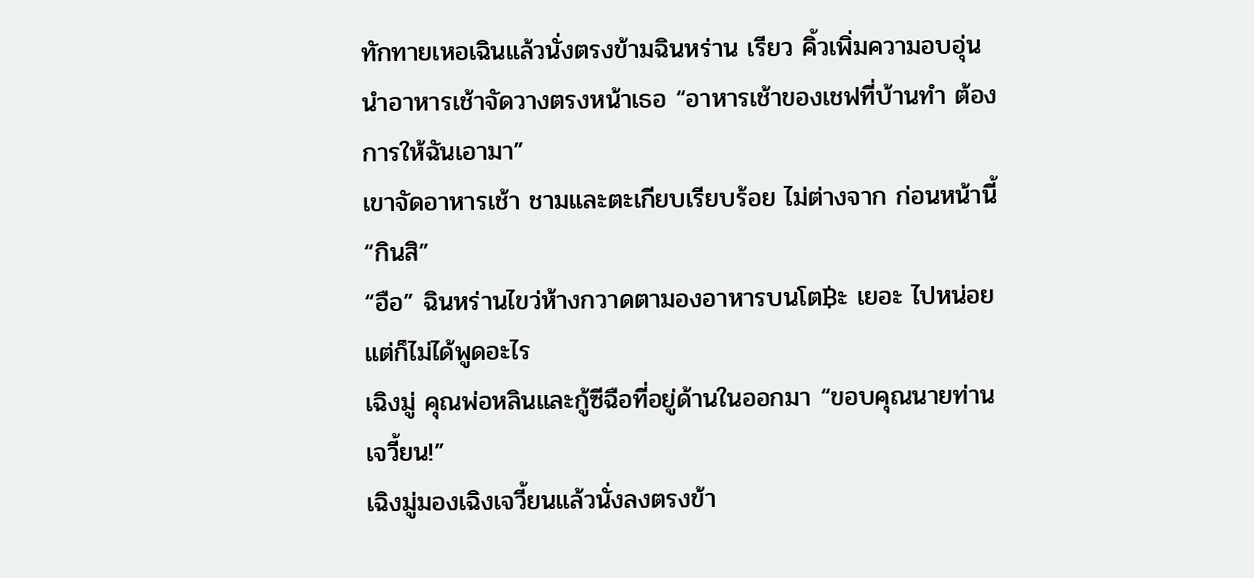ทักทายเหอเฉินแล้วนั่งตรงข้ามฉินหร่าน เรียว คิ้วเพิ่มความอบอุ่น นําอาหารเช้าจัดวางตรงหน้าเธอ “อาหารเช้าของเชฟที่บ้านทํา ต้องการให้ฉันเอามา”
เขาจัดอาหารเช้า ชามและตะเกียบเรียบร้อย ไม่ต่างจาก ก่อนหน้านี้ “กินสิ”
“อือ” ฉินหร่านไขว่ห้างกวาดตามองอาหารบนโต฿ะ เยอะ ไปหน่อย
แต่ก็ไม่ได้พูดอะไร
เฉิงมู่ คุณพ่อหลินและกู้ซีฉือที่อยู่ด้านในออกมา “ขอบคุณนายท่านเจวี้ยน!”
เฉิงมู่มองเฉิงเจวี้ยนแล้วนั่งลงตรงข้า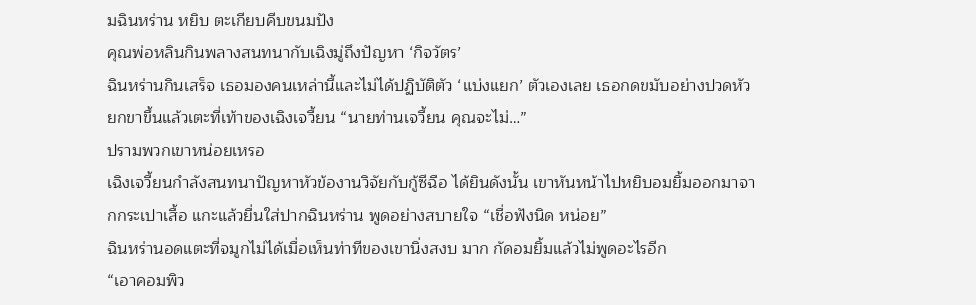มฉินหร่าน หยิบ ตะเกียบคีบขนมปัง
คุณพ่อหลินกินพลางสนทนากับเฉิงมู่ถึงปัญหา ‘กิจวัตร’
ฉินหร่านกินเสร็จ เธอมองคนเหล่านี้และไม่ได้ปฏิบัติตัว ‘แบ่งแยก’ ตัวเองเลย เธอกดขมับอย่างปวดหัว
ยกขาขึ้นแล้วเตะที่เท้าของเฉิงเจวี้ยน “นายท่านเจวี้ยน คุณจะไม่…”
ปรามพวกเขาหน่อยเหรอ
เฉิงเจวี้ยนกําลังสนทนาปัญหาหัวข้องานวิจัยกับกู้ซีฉือ ได้ยินดังนั้น เขาหันหน้าไปหยิบอมยิ้มออกมาจากกระเปาเสื้อ แกะแล้วยื่นใส่ปากฉินหร่าน พูดอย่างสบายใจ “เชื่อฟังนิด หน่อย”
ฉินหร่านอดแตะที่จมูกไม่ได้เมื่อเห็นท่าทีของเขานิ่งสงบ มาก กัดอมยิ้มแล้วไม่พูดอะไรอีก
“เอาคอมพิว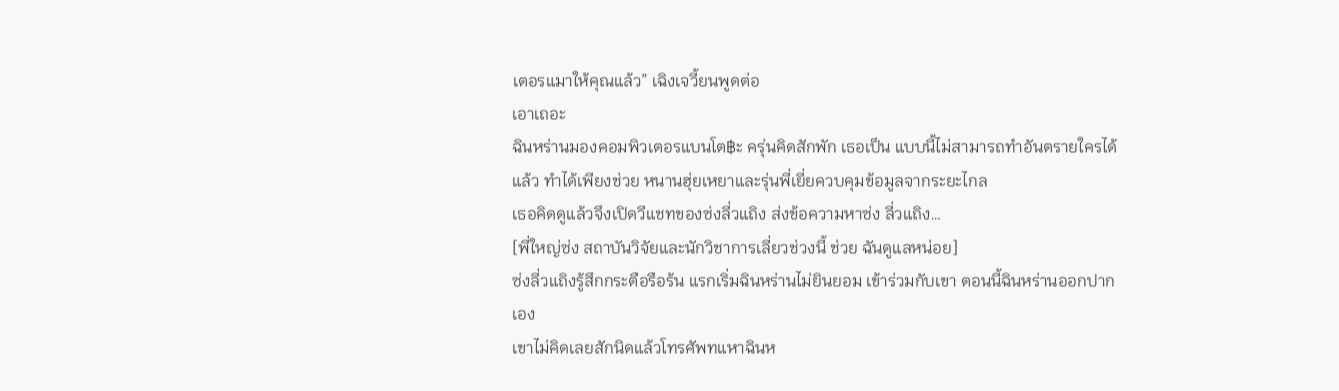เตอรแมาให้คุณแล้ว” เฉิงเจวี้ยนพูดต่อ
เอาเถอะ
ฉินหร่านมองคอมพิวเตอรแบนโต฿ะ ครุ่นคิดสักพัก เธอเป็น แบบนี้ไม่สามารถทําอันตรายใครได้แล้ว ทําได้เพียงช่วย หนานฮุ่ยเหยาและรุ่นพี่เยี่ยควบคุมข้อมูลจากระยะไกล
เธอคิดดูแล้วจึงเปิดวีแชทของซ่งลี่วแถิง ส่งข้อความหาซ่ง ลี่วแถิง…
[พี่ใหญ่ซ่ง สถาบันวิจัยและนักวิชาการเลี่ยวช่วงนี้ ช่วย ฉันดูแลหน่อย]
ซ่งลี่วแถิงรู้สึกกระตือรือร้น แรกเริ่มฉินหร่านไม่ยินยอม เข้าร่วมกับเขา ตอนนี้ฉินหร่านออกปากเอง
เขาไม่คิดเลยสักนิดแล้วโทรศัพทแหาฉินห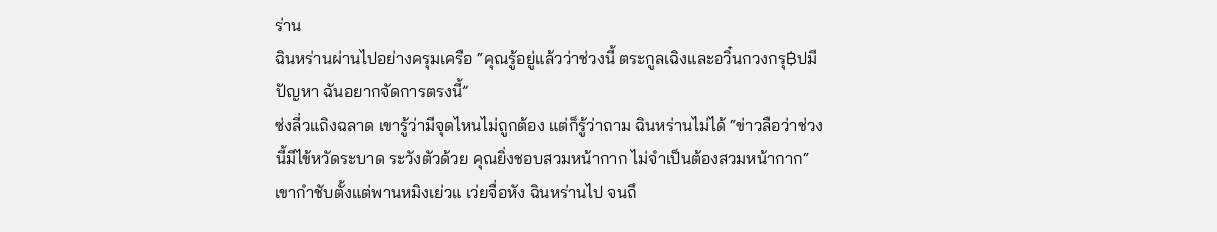ร่าน
ฉินหร่านผ่านไปอย่างครุมเครือ “คุณรู้อยู่แล้วว่าช่วงนี้ ตระกูลเฉิงและอวิ๋นกวงกรุ฿ปมีปัญหา ฉันอยากจัดการตรงนี้”
ซ่งลี่วแถิงฉลาด เขารู้ว่ามีจุดไหนไม่ถูกต้อง แต่ก็รู้ว่าถาม ฉินหร่านไม่ได้ “ข่าวลือว่าช่วงนี้มีไข้หวัดระบาด ระวังตัวด้วย คุณยิ่งชอบสวมหน้ากาก ไม่จําเป็นต้องสวมหน้ากาก“
เขากําชับตั้งแต่พานหมิงเย่วแ เว่ยจื่อหัง ฉินหร่านไป จนถึ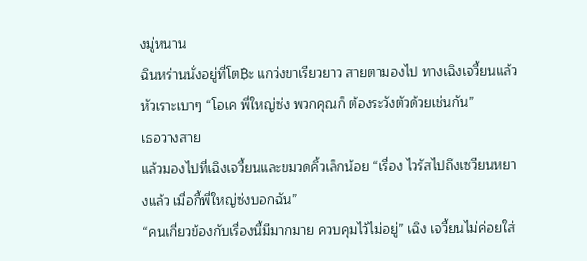งมู่หนาน
ฉินหร่านนั่งอยู่ที่โต฿ะ แกว่งขาเรียวยาว สายตามองไป ทางเฉิงเจวี้ยนแล้วหัวเราะเบาๆ “โอเค พี่ใหญ่ซ่ง พวกคุณก็ ต้องระวังตัวด้วยเช่นกัน”
เธอวางสาย
แล้วมองไปที่เฉิงเจวี้ยนและขมวดคิ้วเล็กน้อย “เรื่อง ไวรัสไปถึงเซวียนหยางแล้ว เมื่อกี้พี่ใหญ่ซ่งบอกฉัน”
“คนเกี่ยวข้องกับเรื่องนี้มีมากมาย ควบคุมไว้ไม่อยู่” เฉิง เจวี้ยนไม่ค่อยใส่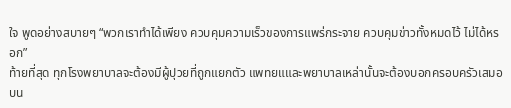ใจ พูดอย่างสบายๆ “พวกเราทําได้เพียง ควบคุมความเร็วของการแพร่กระจาย ควบคุมข่าวทั้งหมดไว้ ไม่ได้หรอก”
ท้ายที่สุด ทุกโรงพยาบาลจะต้องมีผู้ปุวยที่ถูกแยกตัว แพทยแและพยาบาลเหล่านั้นจะต้องบอกครอบครัวเสมอ
บน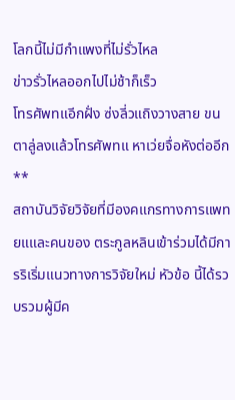โลกนี้ไม่มีกําแพงที่ไม่รั่วไหล
ข่าวรั่วไหลออกไปไม่ช้าก็เร็ว
โทรศัพทแอีกฝั่ง ซ่งลี่วแถิงวางสาย ขนตาลู่ลงแล้วโทรศัพทแ หาเว่ยจื่อหังต่ออีก
**
สถาบันวิจัยวิจัยที่มีองคแกรทางการแพทยแและคนของ ตระกูลหลินเข้าร่วมได้มีการริเริ่มแนวทางการวิจัยใหม่ หัวข้อ นี้ได้รวบรวมผู้มีค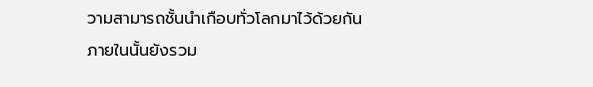วามสามารถชั้นนําเกือบทั่วโลกมาไว้ด้วยกัน
ภายในนั้นยังรวม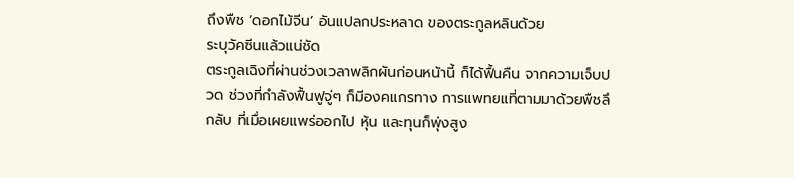ถึงพืช ‘ดอกไม้จีน’ อันแปลกประหลาด ของตระกูลหลินด้วย
ระบุวัคซีนแล้วแน่ชัด
ตระกูลเฉิงที่ผ่านช่วงเวลาพลิกผันก่อนหน้านี้ ก็ได้ฟื้นคืน จากความเจ็บปวด ช่วงที่กําลังฟื้นฟูจู่ๆ ก็มีองคแกรทาง การแพทยแที่ตามมาด้วยพืชลึกลับ ที่เมื่อเผยแพร่ออกไป หุ้น และทุนก็พุ่งสูง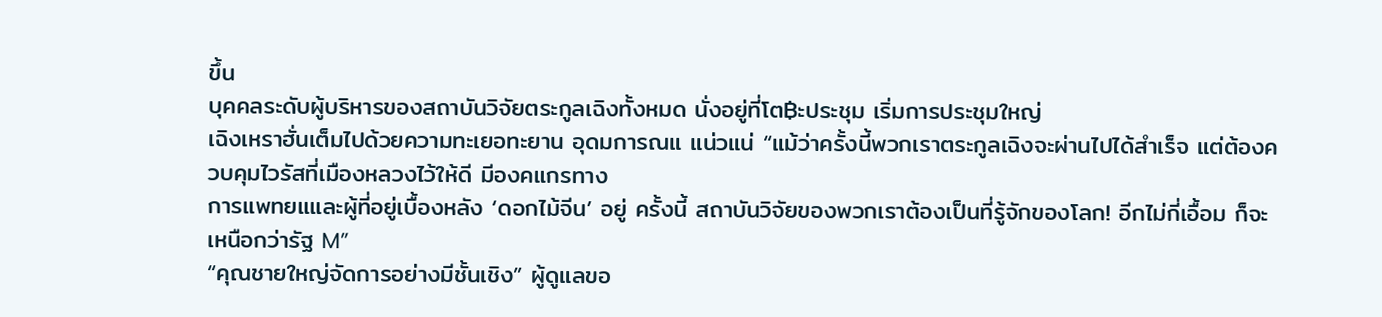ขึ้น
บุคคลระดับผู้บริหารของสถาบันวิจัยตระกูลเฉิงทั้งหมด นั่งอยู่ที่โต฿ะประชุม เริ่มการประชุมใหญ่
เฉิงเหราฮั่นเต็มไปด้วยความทะเยอทะยาน อุดมการณแ แน่วแน่ “แม้ว่าครั้งนี้พวกเราตระกูลเฉิงจะผ่านไปได้สําเร็จ แต่ต้องควบคุมไวรัสที่เมืองหลวงไว้ให้ดี มีองคแกรทาง
การแพทยแและผู้ที่อยู่เบื้องหลัง ‘ดอกไม้จีน’ อยู่ ครั้งนี้ สถาบันวิจัยของพวกเราต้องเป็นที่รู้จักของโลก! อีกไม่กี่เอื้อม ก็จะเหนือกว่ารัฐ M”
“คุณชายใหญ่จัดการอย่างมีชั้นเชิง” ผู้ดูแลขอ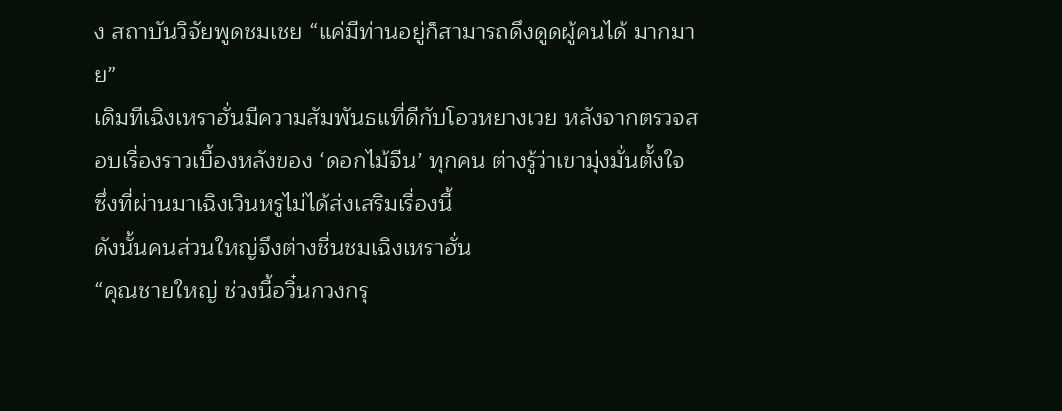ง สถาบันวิจัยพูดชมเชย “แค่มีท่านอยู่ก็สามารถดึงดูดผู้คนได้ มากมาย”
เดิมทีเฉิงเหราฮั่นมีความสัมพันธแที่ดีกับโอวหยางเวย หลังจากตรวจสอบเรื่องราวเบื้องหลังของ ‘ดอกไม้จีน’ ทุกคน ต่างรู้ว่าเขามุ่งมั่นตั้งใจ
ซึ่งที่ผ่านมาเฉิงเวินหรูไม่ได้ส่งเสริมเรื่องนี้
ดังนั้นคนส่วนใหญ่จึงต่างชื่นชมเฉิงเหราฮั่น
“คุณชายใหญ่ ช่วงนี้อวิ๋นกวงกรุ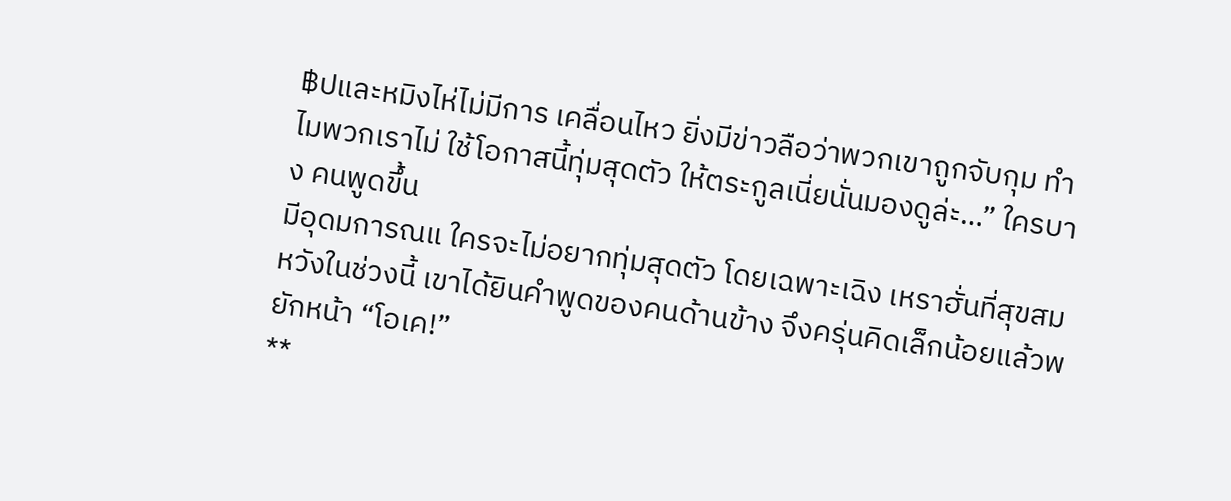฿ปและหมิงไห่ไม่มีการ เคลื่อนไหว ยิ่งมีข่าวลือว่าพวกเขาถูกจับกุม ทําไมพวกเราไม่ ใช้โอกาสนี้ทุ่มสุดตัว ให้ตระกูลเนี่ยนั่นมองดูล่ะ…” ใครบาง คนพูดขึ้น
มีอุดมการณแ ใครจะไม่อยากทุ่มสุดตัว โดยเฉพาะเฉิง เหราฮั่นที่สุขสมหวังในช่วงนี้ เขาได้ยินคําพูดของคนด้านข้าง จึงครุ่นคิดเล็กน้อยแล้วพยักหน้า “โอเค!”
**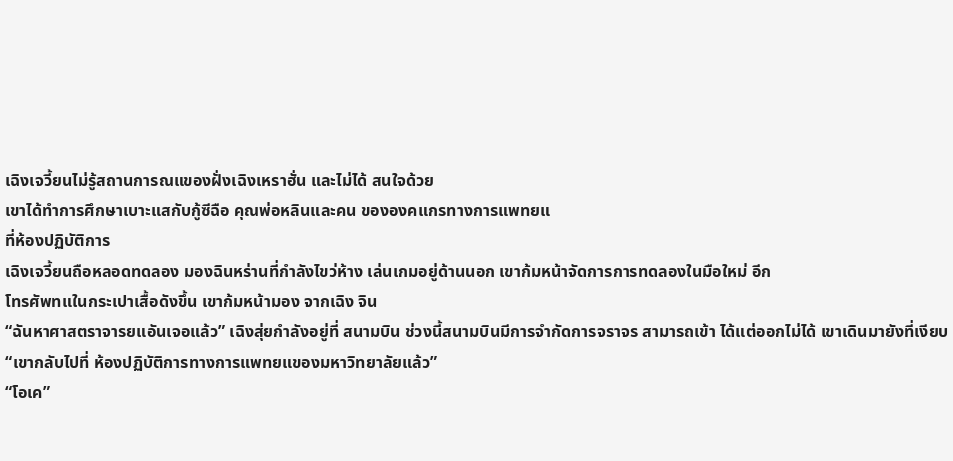เฉิงเจวี้ยนไม่รู้สถานการณแของฝั่งเฉิงเหราฮั่น และไม่ได้ สนใจด้วย
เขาได้ทําการศึกษาเบาะแสกับกู้ซีฉือ คุณพ่อหลินและคน ขององคแกรทางการแพทยแ
ที่ห้องปฏิบัติการ
เฉิงเจวี้ยนถือหลอดทดลอง มองฉินหร่านที่กําลังไขว่ห้าง เล่นเกมอยู่ด้านนอก เขาก้มหน้าจัดการการทดลองในมือใหม่ อีก
โทรศัพทแในกระเปาเสื้อดังขึ้น เขาก้มหน้ามอง จากเฉิง จิน
“ฉันหาศาสตราจารยแอันเจอแล้ว” เฉิงสุ่ยกําลังอยู่ที่ สนามบิน ช่วงนี้สนามบินมีการจํากัดการจราจร สามารถเข้า ได้แต่ออกไม่ได้ เขาเดินมายังที่เงียบ “เขากลับไปที่ ห้องปฏิบัติการทางการแพทยแของมหาวิทยาลัยแล้ว”
“โอเค”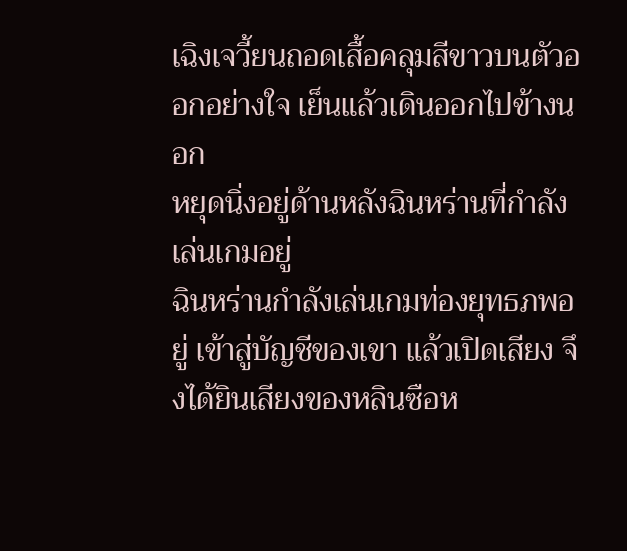เฉิงเจวี้ยนถอดเสื้อคลุมสีขาวบนตัวออกอย่างใจ เย็นแล้วเดินออกไปข้างนอก
หยุดนิ่งอยู่ด้านหลังฉินหร่านที่กําลังเล่นเกมอยู่
ฉินหร่านกําลังเล่นเกมท่องยุทธภพอยู่ เข้าสู่บัญชีของเขา แล้วเปิดเสียง จึงได้ยินเสียงของหลินซือห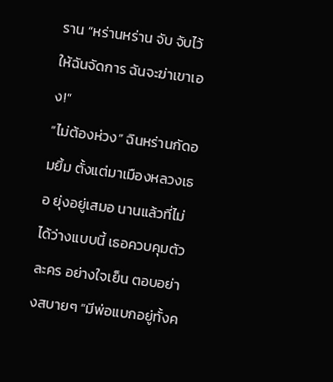ราน “หร่านหร่าน จับ จับไว้ ให้ฉันจัดการ ฉันจะฆ่าเขาเอง!”
“ไม่ต้องห่วง” ฉินหร่านกัดอมยิ้ม ตั้งแต่มาเมืองหลวงเธอ ยุ่งอยู่เสมอ นานแล้วที่ไม่ได้ว่างแบบนี้ เธอควบคุมตัวละคร อย่างใจเย็น ตอบอย่างสบายๆ “มีพ่อแบกอยู่ทั้งค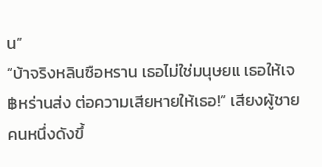น”
“บ้าจริงหลินซือหราน เธอไม่ใช่มนุษยแ เธอให้เจ฿หร่านส่ง ต่อความเสียหายให้เธอ!” เสียงผู้ชายคนหนึ่งดังขึ้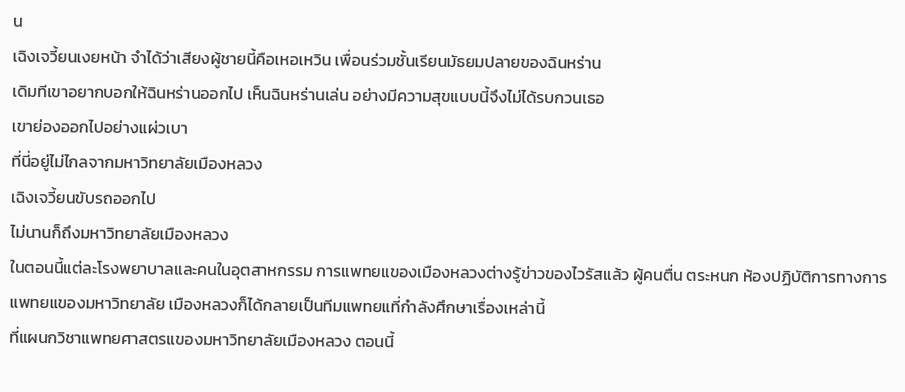น
เฉิงเจวี้ยนเงยหน้า จําได้ว่าเสียงผู้ชายนี้คือเหอเหวิน เพื่อนร่วมชั้นเรียนมัธยมปลายของฉินหร่าน
เดิมทีเขาอยากบอกให้ฉินหร่านออกไป เห็นฉินหร่านเล่น อย่างมีความสุขแบบนี้จึงไม่ได้รบกวนเธอ
เขาย่องออกไปอย่างแผ่วเบา
ที่นี่อยู่ไม่ไกลจากมหาวิทยาลัยเมืองหลวง
เฉิงเจวี้ยนขับรถออกไป
ไม่นานก็ถึงมหาวิทยาลัยเมืองหลวง
ในตอนนี้แต่ละโรงพยาบาลและคนในอุตสาหกรรม การแพทยแของเมืองหลวงต่างรู้ข่าวของไวรัสแล้ว ผู้คนตื่น ตระหนก ห้องปฏิบัติการทางการแพทยแของมหาวิทยาลัย เมืองหลวงก็ได้กลายเป็นทีมแพทยแที่กําลังศึกษาเรื่องเหล่านี้
ที่แผนกวิชาแพทยศาสตรแของมหาวิทยาลัยเมืองหลวง ตอนนี้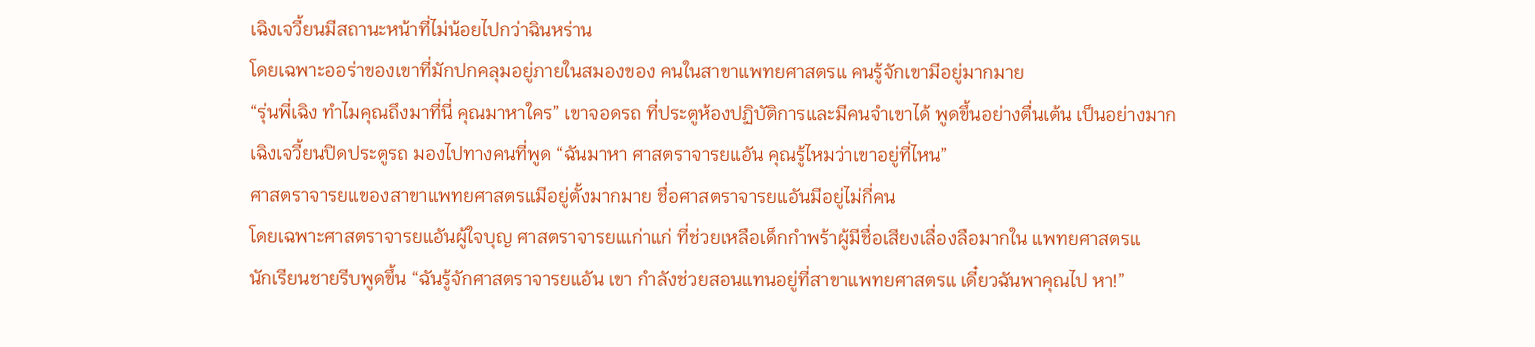เฉิงเจวี้ยนมีสถานะหน้าที่ไม่น้อยไปกว่าฉินหร่าน
โดยเฉพาะออร่าของเขาที่มักปกคลุมอยู่ภายในสมองของ คนในสาขาแพทยศาสตรแ คนรู้จักเขามีอยู่มากมาย
“รุ่นพี่เฉิง ทําไมคุณถึงมาที่นี่ คุณมาหาใคร” เขาจอดรถ ที่ประตูห้องปฏิบัติการและมีคนจําเขาได้ พูดขึ้นอย่างตื่นเต้น เป็นอย่างมาก
เฉิงเจวี้ยนปิดประตูรถ มองไปทางคนที่พูด “ฉันมาหา ศาสตราจารยแอัน คุณรู้ไหมว่าเขาอยู่ที่ไหน”
ศาสตราจารยแของสาขาแพทยศาสตรแมีอยู่ตั้งมากมาย ชื่อศาสตราจารยแอันมีอยู่ไม่กี่คน
โดยเฉพาะศาสตราจารยแอันผู้ใจบุญ ศาสตราจารยแเก่าแก่ ที่ช่วยเหลือเด็กกําพร้าผู้มีชื่อเสียงเลื่องลือมากใน แพทยศาสตรแ
นักเรียนชายรีบพูดขึ้น “ฉันรู้จักศาสตราจารยแอัน เขา กําลังช่วยสอนแทนอยู่ที่สาขาแพทยศาสตรแ เดี๋ยวฉันพาคุณไป หา!”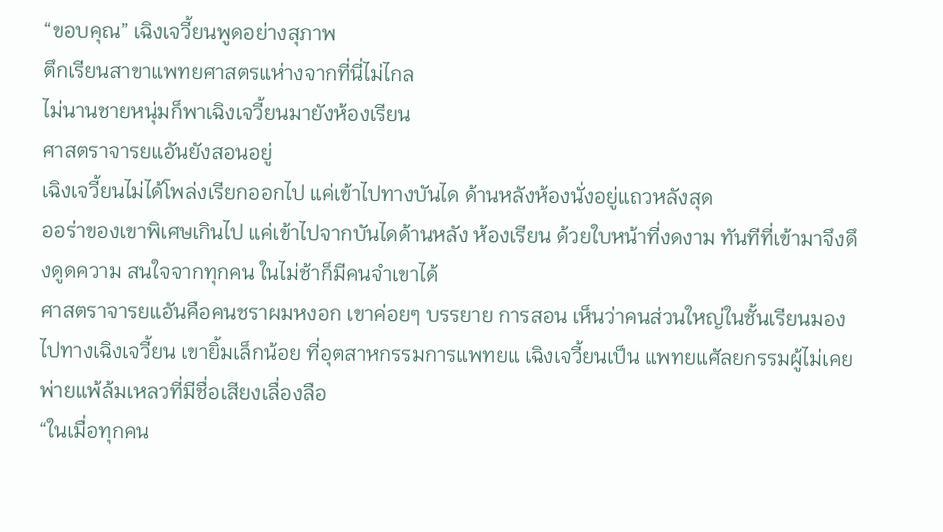“ขอบคุณ” เฉิงเจวี้ยนพูดอย่างสุภาพ
ตึกเรียนสาขาแพทยศาสตรแห่างจากที่นี่ไม่ไกล
ไม่นานชายหนุ่มก็พาเฉิงเจวี้ยนมายังห้องเรียน
ศาสตราจารยแอันยังสอนอยู่
เฉิงเจวี้ยนไม่ได้โพล่งเรียกออกไป แค่เข้าไปทางบันได ด้านหลังห้องนั่งอยู่แถวหลังสุด
ออร่าของเขาพิเศษเกินไป แค่เข้าไปจากบันไดด้านหลัง ห้องเรียน ด้วยใบหน้าที่งดงาม ทันทีที่เข้ามาจึงดึงดูดความ สนใจจากทุกคน ในไม่ช้าก็มีคนจําเขาได้
ศาสตราจารยแอันคือคนชราผมหงอก เขาค่อยๆ บรรยาย การสอน เห็นว่าคนส่วนใหญ่ในชั้นเรียนมองไปทางเฉิงเจวี้ยน เขายิ้มเล็กน้อย ที่อุตสาหกรรมการแพทยแ เฉิงเจวี้ยนเป็น แพทยแศัลยกรรมผู้ไม่เคยพ่ายแพ้ล้มเหลวที่มีชื่อเสียงเลื่องลือ
“ในเมื่อทุกคน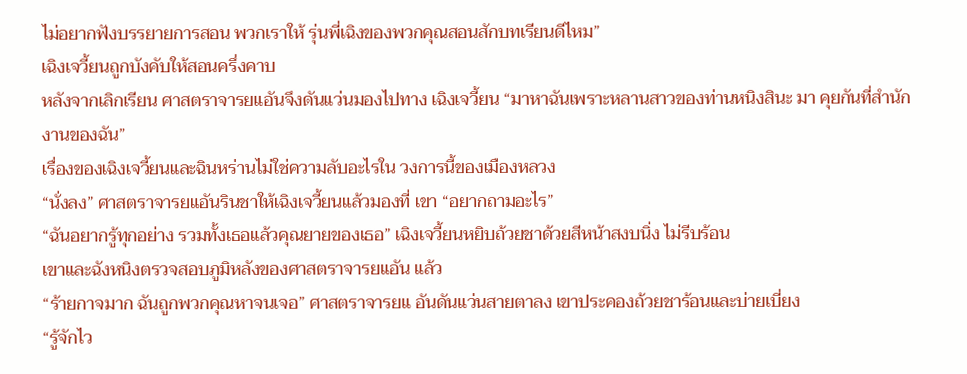ไม่อยากฟังบรรยายการสอน พวกเราให้ รุ่นพี่เฉิงของพวกคุณสอนสักบทเรียนดีไหม”
เฉิงเจวี้ยนถูกบังคับให้สอนครึ่งคาบ
หลังจากเลิกเรียน ศาสตราจารยแอันจึงดันแว่นมองไปทาง เฉิงเจวี้ยน “มาหาฉันเพราะหลานสาวของท่านหนิงสินะ มา คุยกันที่สํานักงานของฉัน”
เรื่องของเฉิงเจวี้ยนและฉินหร่านไม่ใช่ความลับอะไรใน วงการนี้ของเมืองหลวง
“นั่งลง” ศาสตราจารยแอันรินชาให้เฉิงเจวี้ยนแล้วมองที่ เขา “อยากถามอะไร”
“ฉันอยากรู้ทุกอย่าง รวมทั้งเธอแล้วคุณยายของเธอ” เฉิงเจวี้ยนหยิบถ้วยชาด้วยสีหน้าสงบนิ่ง ไม่รีบร้อน
เขาและฉังหนิงตรวจสอบภูมิหลังของศาสตราจารยแอัน แล้ว
“ร้ายกาจมาก ฉันถูกพวกคุณหาจนเจอ” ศาสตราจารยแ อันดันแว่นสายตาลง เขาประคองถ้วยชาร้อนและบ่ายเบี่ยง
“รู้จักไว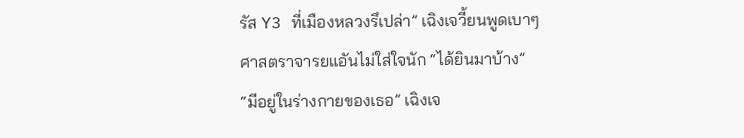รัส Y3 ที่เมืองหลวงรึเปล่า” เฉิงเจวี้ยนพูดเบาๆ
ศาสตราจารยแอันไม่ใส่ใจนัก “ได้ยินมาบ้าง”
“มีอยู่ในร่างกายของเธอ” เฉิงเจ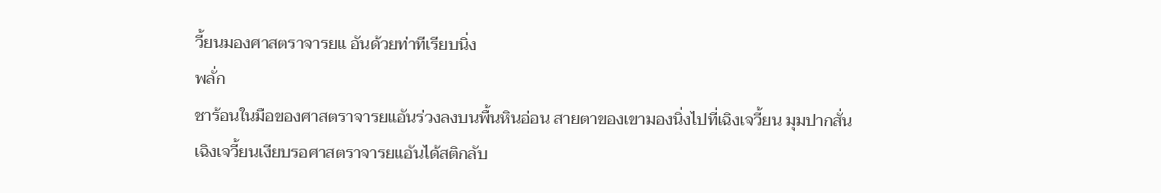วี้ยนมองศาสตราจารยแ อันด้วยท่าทีเรียบนิ่ง
พลั่ก
ชาร้อนในมือของศาสตราจารยแอันร่วงลงบนพื้นหินอ่อน สายตาของเขามองนิ่งไปที่เฉิงเจวี้ยน มุมปากสั่น
เฉิงเจวี้ยนเงียบรอศาสตราจารยแอันได้สติกลับ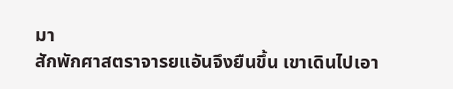มา
สักพักศาสตราจารยแอันจึงยืนขึ้น เขาเดินไปเอา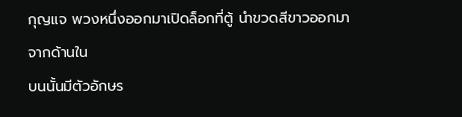กุญแจ พวงหนึ่งออกมาเปิดล็อกที่ตู้ นําขวดสีขาวออกมาจากด้านใน
บนนั้นมีตัวอักษร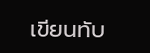เขียนทับ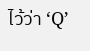ไว้ว่า ‘Q’